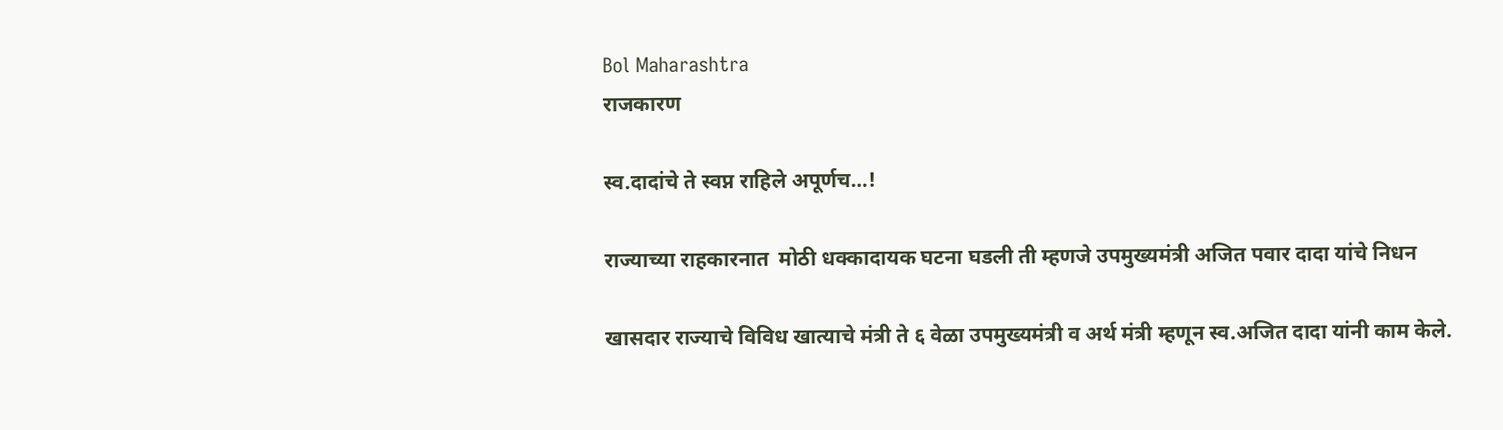Bol Maharashtra
राजकारण

स्व.दादांचे ते स्वप्न राहिले अपूर्णच…!

राज्याच्या राहकारनात  मोठी धक्कादायक घटना घडली ती म्हणजे उपमुख्यमंत्री अजित पवार दादा यांचे निधन

खासदार राज्याचे विविध खात्याचे मंत्री ते ६ वेळा उपमुख्यमंत्री व अर्थ मंत्री म्हणून स्व.अजित दादा यांनी काम केले.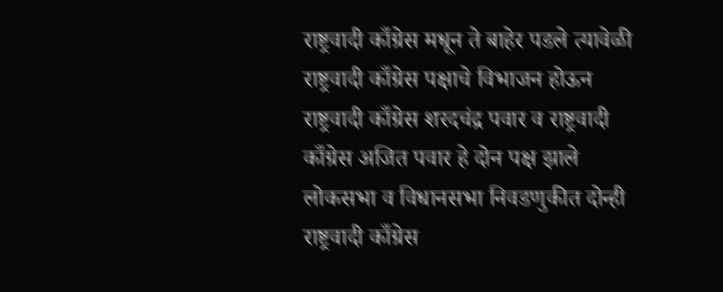राष्ट्रवादी काँग्रेस मधून ते बाहेर पडले त्यावेळी राष्ट्रवादी काँग्रेस पक्षाचे विभाजन होऊन राष्ट्रवादी काँग्रेस शरदचंद्र पवार व राष्ट्रवादी काँग्रेस अजित पवार हे दोन पक्ष झाले लोकसभा व विधानसभा निवडणुकीत दोन्ही राष्ट्रवादी काँग्रेस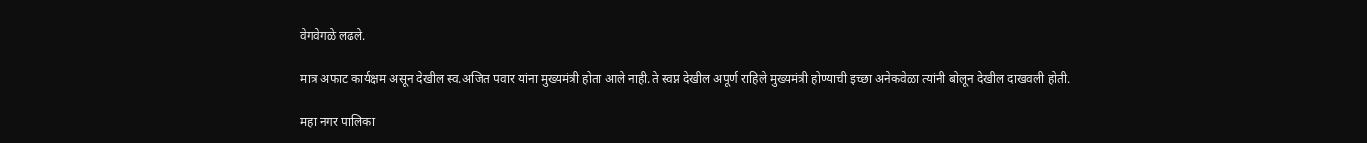वेगवेगळे लढले.

मात्र अफाट कार्यक्षम असून देखील स्व.अजित पवार यांना मुख्यमंत्री होता आले नाही.ते स्वप्न देखील अपूर्ण राहिले मुख्यमंत्री होण्याची इच्छा अनेकवेळा त्यांनी बोलून देखील दाखवली होती.

महा नगर पालिका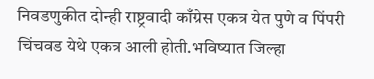निवडणुकीत दोन्ही राष्ट्रवादी काँग्रेस एकत्र येत पुणे व पिंपरी चिंचवड येथे एकत्र आली होती.भविष्यात जिल्हा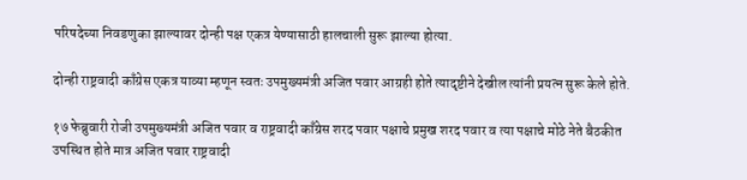परिषदेच्या निवडणुका झाल्यावर दोन्ही पक्ष एकत्र येण्यासाठी हालचाली सुरू झाल्या होत्या.

दोन्ही राष्ट्रवादी काँग्रेस एकत्र याव्या म्हणून स्वतः उपमुख्यमंत्री अजित पवार आग्रही होते त्यादृष्टीने देखील त्यांनी प्रयत्न सुरू केले होते.

१७ फेब्रुवारी रोजी उपमुख्यमंत्री अजित पवार व राष्ट्रवादी काँग्रेस शरद पवार पक्षाचे प्रमुख शरद पवार व त्या पक्षाचे मोठे नेते बैठकीत उपस्थित होते मात्र अजित पवार राष्ट्रवादी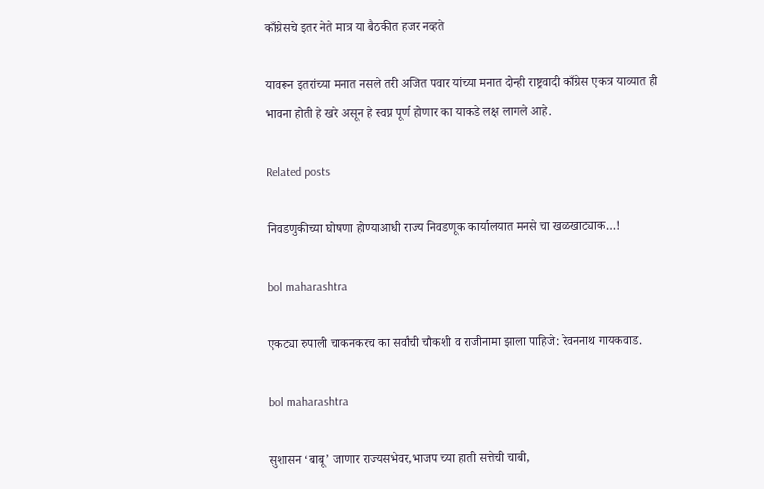काँग्रेसचे इतर नेते मात्र या बैठकीत हजर नव्हते

यावरून इतरांच्या मनात नसले तरी अजित पवार यांच्या मनात दोन्ही राष्ट्रवादी काँग्रेस एकत्र याव्यात ही भावना होती हे खरे असून हे स्वप्न पूर्ण होणार का याकडे लक्ष लागले आहे.

Related posts

निवडणुकीच्या घोषणा होण्याआधी राज्य निवडणूक कार्यालयात मनसे चा खळखाट्याक…!

bol maharashtra

एकट्या रुपाली चाकनकरच का सर्वांची चौकशी व राजीनामा झाला पाहिजे: रेवननाथ गायकवाड.

bol maharashtra

सुशासन ‘बाबू’ जाणार राज्यसभेवर,भाजप च्या हाती सत्तेची चाबी,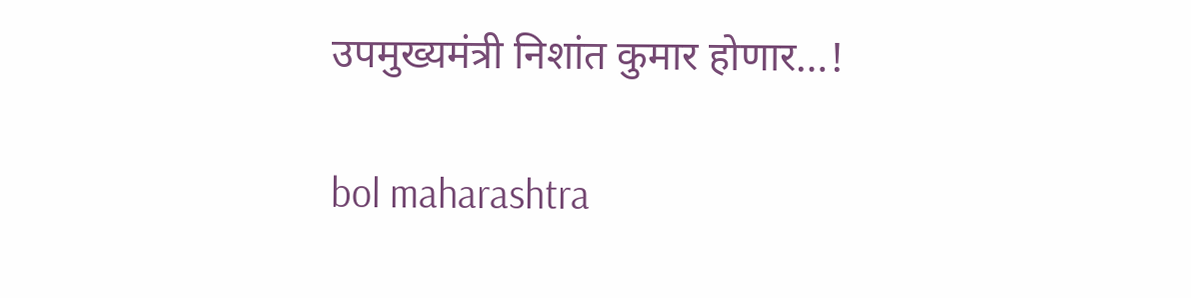उपमुख्यमंत्री निशांत कुमार होणार…!

bol maharashtra